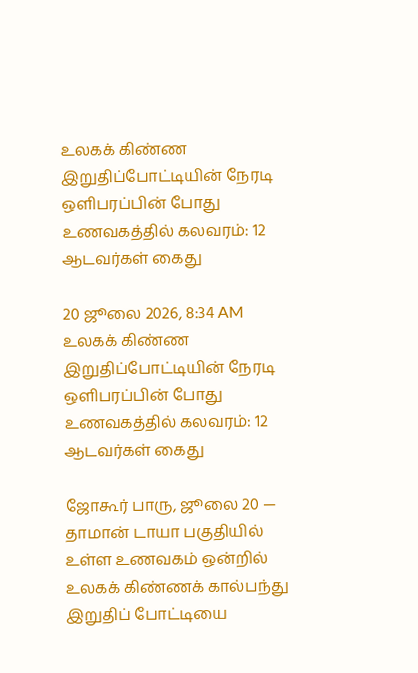உலகக் கிண்ண இறுதிப்போட்டியின் நேரடி ஒளிபரப்பின் போது உணவகத்தில் கலவரம்: 12 ஆடவர்கள் கைது

20 ஜூலை 2026, 8:34 AM
உலகக் கிண்ண இறுதிப்போட்டியின் நேரடி ஒளிபரப்பின் போது உணவகத்தில் கலவரம்: 12 ஆடவர்கள் கைது

ஜோகூர் பாரு, ஜூலை 20 — தாமான் டாயா பகுதியில் உள்ள உணவகம் ஒன்றில் உலகக் கிண்ணக் கால்பந்து இறுதிப் போட்டியை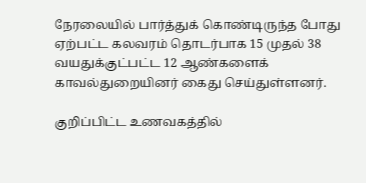நேரலையில் பார்த்துக் கொண்டிருந்த போது ஏற்பட்ட கலவரம் தொடர்பாக 15 முதல் 38 வயதுக்குட்பட்ட 12 ஆண்களைக் காவல்துறையினர் கைது செய்துள்ளனர்.

குறிப்பிட்ட உணவகத்தில்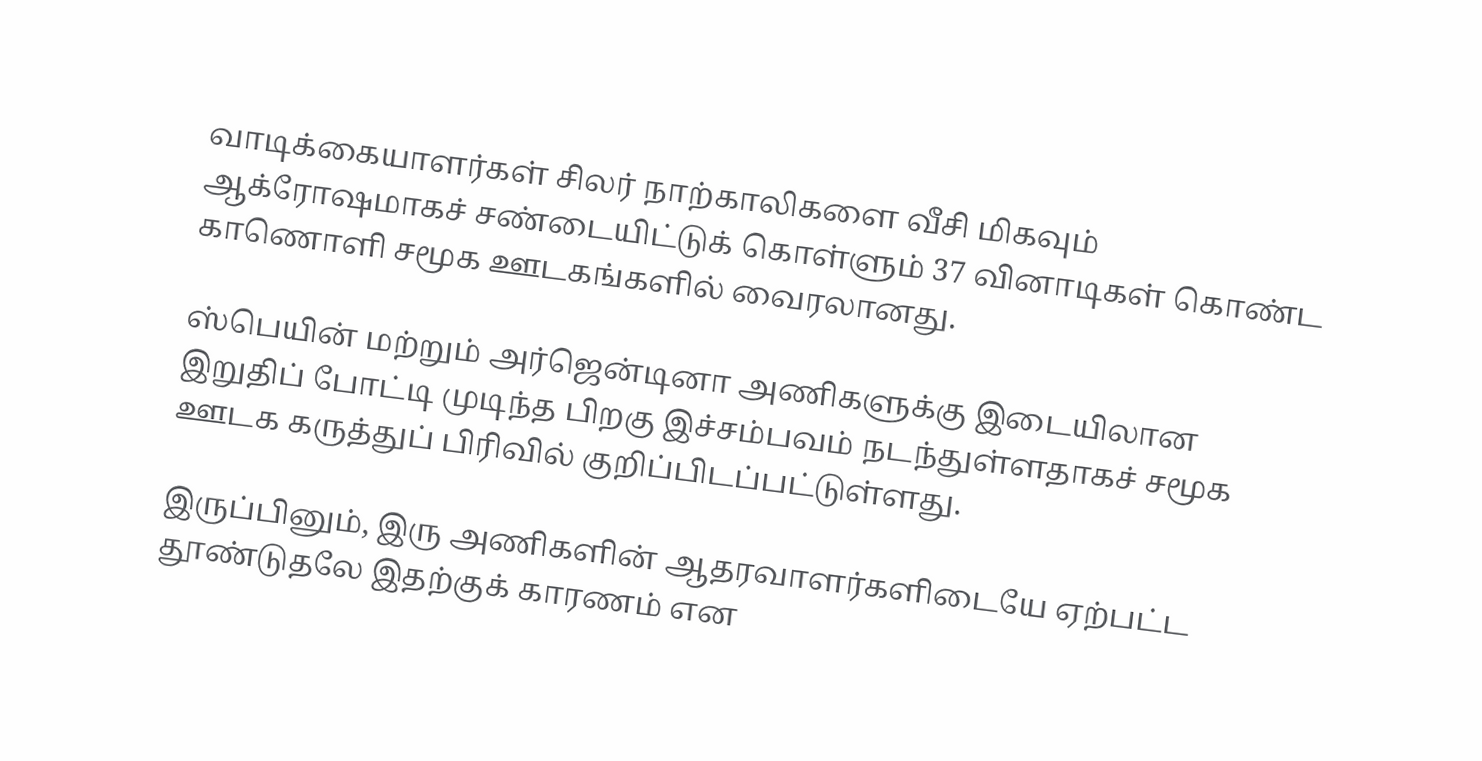வாடிக்கையாளர்கள் சிலர் நாற்காலிகளை வீசி மிகவும் ஆக்ரோஷமாகச் சண்டையிட்டுக் கொள்ளும் 37 வினாடிகள் கொண்ட காணொளி சமூக ஊடகங்களில் வைரலானது.

ஸ்பெயின் மற்றும் அர்ஜென்டினா அணிகளுக்கு இடையிலான இறுதிப் போட்டி முடிந்த பிறகு இச்சம்பவம் நடந்துள்ளதாகச் சமூக ஊடக கருத்துப் பிரிவில் குறிப்பிடப்பட்டுள்ளது.

இருப்பினும், இரு அணிகளின் ஆதரவாளர்களிடையே ஏற்பட்ட தூண்டுதலே இதற்குக் காரணம் என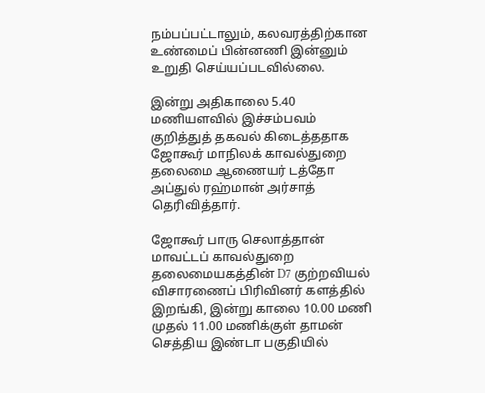நம்பப்பட்டாலும், கலவரத்திற்கான உண்மைப் பின்னணி இன்னும் உறுதி செய்யப்படவில்லை.

இன்று அதிகாலை 5.40 மணியளவில் இச்சம்பவம் குறித்துத் தகவல் கிடைத்ததாக ஜோகூர் மாநிலக் காவல்துறை தலைமை ஆணையர் டத்தோ அப்துல் ரஹ்மான் அர்சாத் தெரிவித்தார்.

ஜோகூர் பாரு செலாத்தான் மாவட்டப் காவல்துறை தலைமையகத்தின் D7 குற்றவியல் விசாரணைப் பிரிவினர் களத்தில் இறங்கி, இன்று காலை 10.00 மணி முதல் 11.00 மணிக்குள் தாமன் செத்திய இண்டா பகுதியில்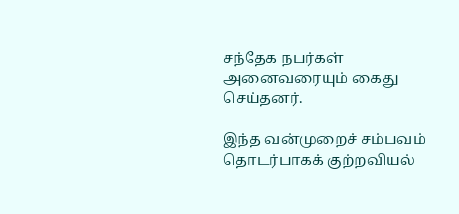சந்தேக நபர்கள் அனைவரையும் கைது செய்தனர்.

இந்த வன்முறைச் சம்பவம் தொடர்பாகக் குற்றவியல்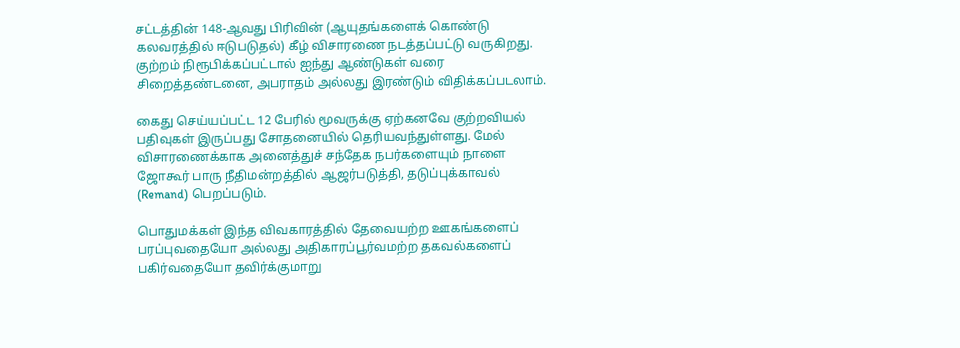சட்டத்தின் 148-ஆவது பிரிவின் (ஆயுதங்களைக் கொண்டு கலவரத்தில் ஈடுபடுதல்) கீழ் விசாரணை நடத்தப்பட்டு வருகிறது. குற்றம் நிரூபிக்கப்பட்டால் ஐந்து ஆண்டுகள் வரை சிறைத்தண்டனை, அபராதம் அல்லது இரண்டும் விதிக்கப்படலாம்.

கைது செய்யப்பட்ட 12 பேரில் மூவருக்கு ஏற்கனவே குற்றவியல் பதிவுகள் இருப்பது சோதனையில் தெரியவந்துள்ளது. மேல் விசாரணைக்காக அனைத்துச் சந்தேக நபர்களையும் நாளை ஜோகூர் பாரு நீதிமன்றத்தில் ஆஜர்படுத்தி, தடுப்புக்காவல் (Remand) பெறப்படும்.

பொதுமக்கள் இந்த விவகாரத்தில் தேவையற்ற ஊகங்களைப் பரப்புவதையோ அல்லது அதிகாரப்பூர்வமற்ற தகவல்களைப் பகிர்வதையோ தவிர்க்குமாறு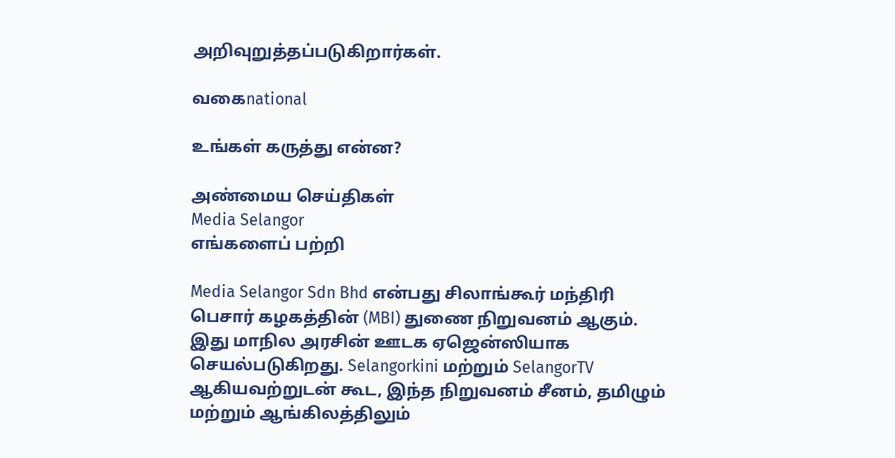அறிவுறுத்தப்படுகிறார்கள்.

வகைnational

உங்கள் கருத்து என்ன?

அண்மைய செய்திகள்
Media Selangor
எங்களைப் பற்றி

Media Selangor Sdn Bhd என்பது சிலாங்கூர் மந்திரி பெசார் கழகத்தின் (MBI) துணை நிறுவனம் ஆகும். இது மாநில அரசின் ஊடக ஏஜென்ஸியாக செயல்படுகிறது. Selangorkini மற்றும் SelangorTV ஆகியவற்றுடன் கூட, இந்த நிறுவனம் சீனம், தமிழும் மற்றும் ஆங்கிலத்திலும்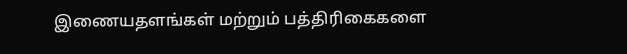இணையதளங்கள் மற்றும் பத்திரிகைகளை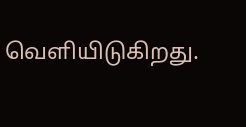வெளியிடுகிறது.